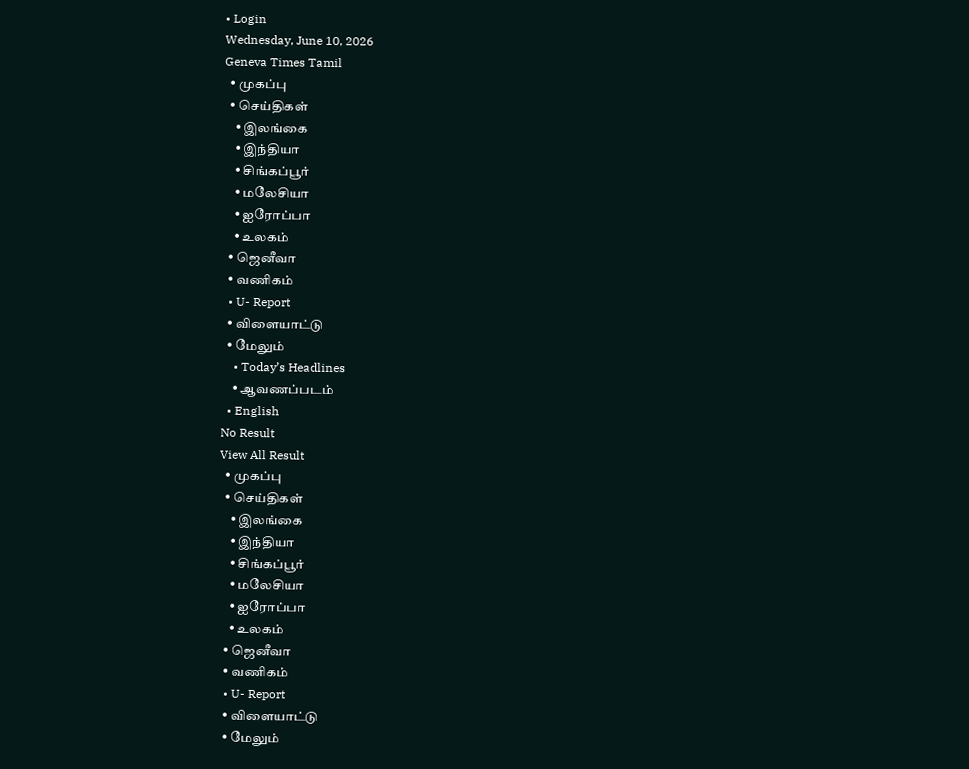• Login
Wednesday, June 10, 2026
Geneva Times Tamil
  • முகப்பு
  • செய்திகள்
    • இலங்கை
    • இந்தியா
    • சிங்கப்பூர்
    • மலேசியா
    • ஐரோப்பா
    • உலகம்
  • ஜெனீவா
  • வணிகம்
  • U- Report
  • விளையாட்டு
  • மேலும்
    • Today’s Headlines
    • ஆவணப்படம்
  • English
No Result
View All Result
  • முகப்பு
  • செய்திகள்
    • இலங்கை
    • இந்தியா
    • சிங்கப்பூர்
    • மலேசியா
    • ஐரோப்பா
    • உலகம்
  • ஜெனீவா
  • வணிகம்
  • U- Report
  • விளையாட்டு
  • மேலும்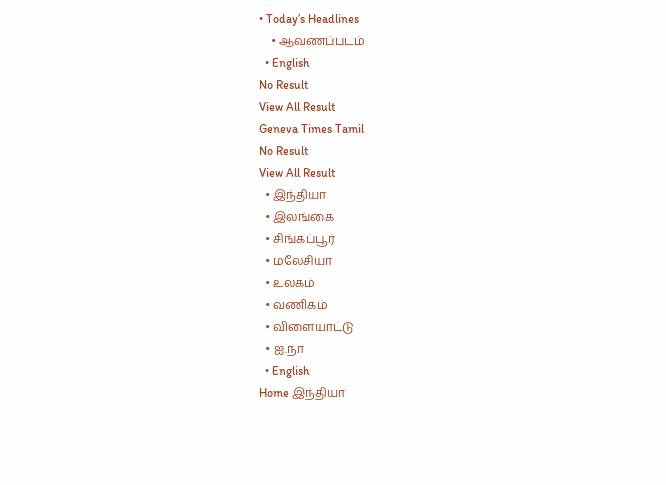• Today’s Headlines
    • ஆவணப்படம்
  • English
No Result
View All Result
Geneva Times Tamil
No Result
View All Result
  • இந்தியா
  • இலங்கை
  • சிங்கப்பூர்
  • மலேசியா
  • உலகம்
  • வணிகம்
  • விளையாட்டு
  • ஐ.நா
  • English
Home இந்தியா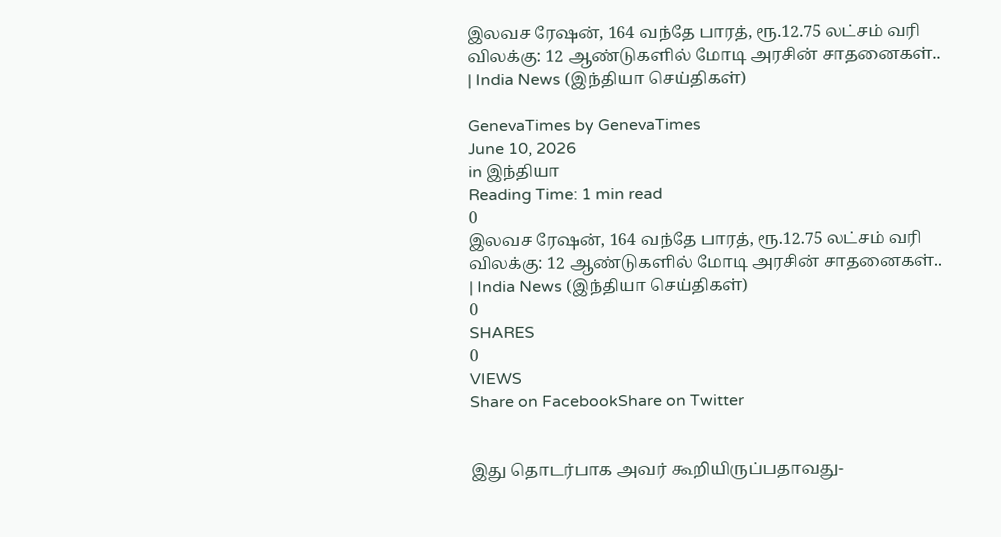இலவச ரேஷன், 164 வந்தே பாரத், ரூ.12.75 லட்சம் வரி விலக்கு: 12 ஆண்டுகளில் மோடி அரசின் சாதனைகள்.. | India News (இந்தியா செய்திகள்)

GenevaTimes by GenevaTimes
June 10, 2026
in இந்தியா
Reading Time: 1 min read
0
இலவச ரேஷன், 164 வந்தே பாரத், ரூ.12.75 லட்சம் வரி விலக்கு: 12 ஆண்டுகளில் மோடி அரசின் சாதனைகள்.. | India News (இந்தியா செய்திகள்)
0
SHARES
0
VIEWS
Share on FacebookShare on Twitter


இது தொடர்பாக அவர் கூறியிருப்பதாவது-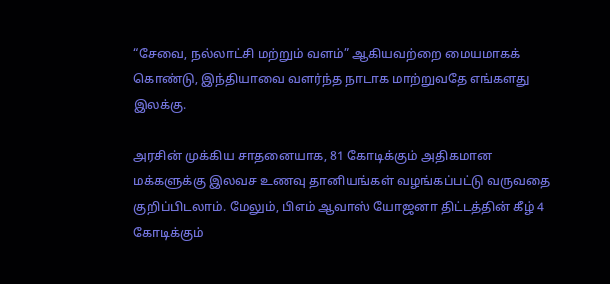“சேவை, நல்லாட்சி மற்றும் வளம்” ஆகியவற்றை மையமாகக் கொண்டு, இந்தியாவை வளர்ந்த நாடாக மாற்றுவதே எங்களது இலக்கு.

அரசின் முக்கிய சாதனையாக, 81 கோடிக்கும் அதிகமான மக்களுக்கு இலவச உணவு தானியங்கள் வழங்கப்பட்டு வருவதை குறிப்பிடலாம். மேலும், பிஎம் ஆவாஸ் யோஜனா திட்டத்தின் கீழ் 4 கோடிக்கும்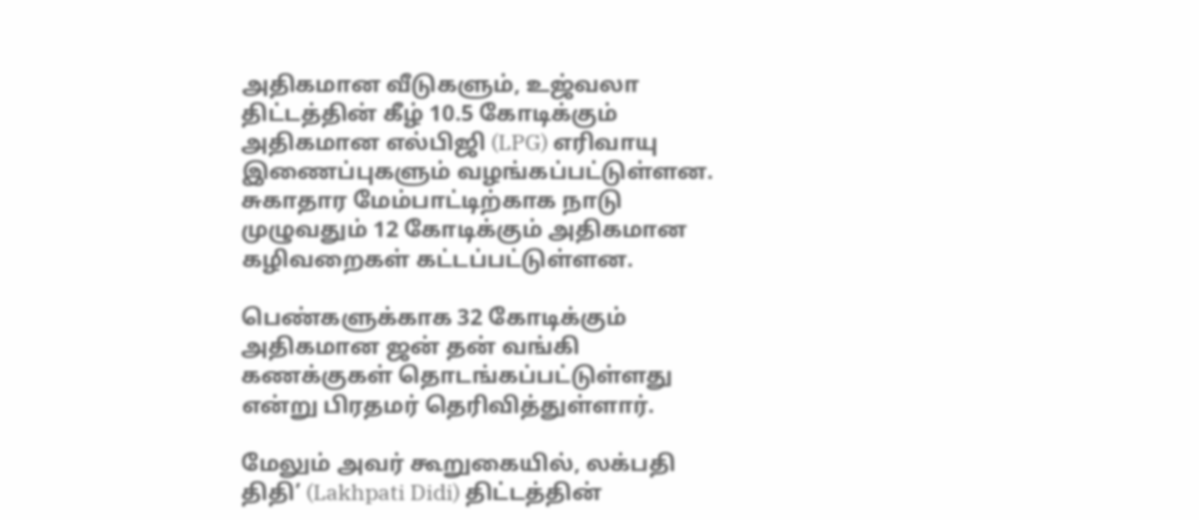அதிகமான வீடுகளும், உஜ்வலா திட்டத்தின் கீழ் 10.5 கோடிக்கும் அதிகமான எல்பிஜி (LPG) எரிவாயு இணைப்புகளும் வழங்கப்பட்டுள்ளன. சுகாதார மேம்பாட்டிற்காக நாடு முழுவதும் 12 கோடிக்கும் அதிகமான கழிவறைகள் கட்டப்பட்டுள்ளன.

பெண்களுக்காக 32 கோடிக்கும் அதிகமான ஜன் தன் வங்கி கணக்குகள் தொடங்கப்பட்டுள்ளது என்று பிரதமர் தெரிவித்துள்ளார்.

மேலும் அவர் கூறுகையில், லக்பதி திதி’ (Lakhpati Didi) திட்டத்தின்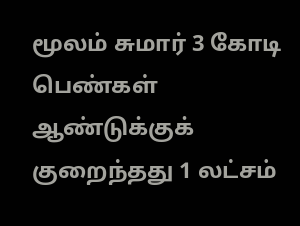மூலம் சுமார் 3 கோடி பெண்கள் ஆண்டுக்குக் குறைந்தது 1 லட்சம்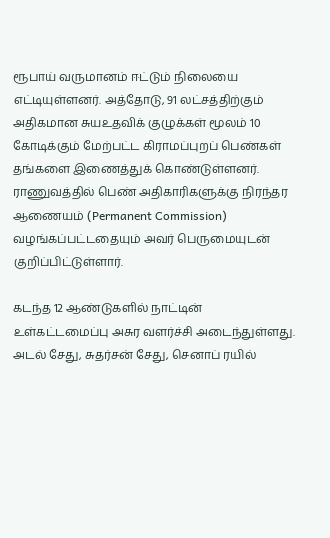ரூபாய் வருமானம் ஈட்டும் நிலையை எட்டியுள்ளனர். அத்தோடு, 91 லட்சத்திற்கும் அதிகமான சுயஉதவிக் குழுக்கள் மூலம் 10 கோடிக்கும் மேற்பட்ட கிராமப்புறப் பெண்கள் தங்களை இணைத்துக் கொண்டுள்ளனர். ராணுவத்தில் பெண் அதிகாரிகளுக்கு நிரந்தர ஆணையம் (Permanent Commission) வழங்கப்பட்டதையும் அவர் பெருமையுடன் குறிப்பிட்டுள்ளார்.

கடந்த 12 ஆண்டுகளில் நாட்டின் உள்கட்டமைப்பு அசுர வளர்ச்சி அடைந்துள்ளது. அடல் சேது, சுதர்சன் சேது, செனாப் ரயில்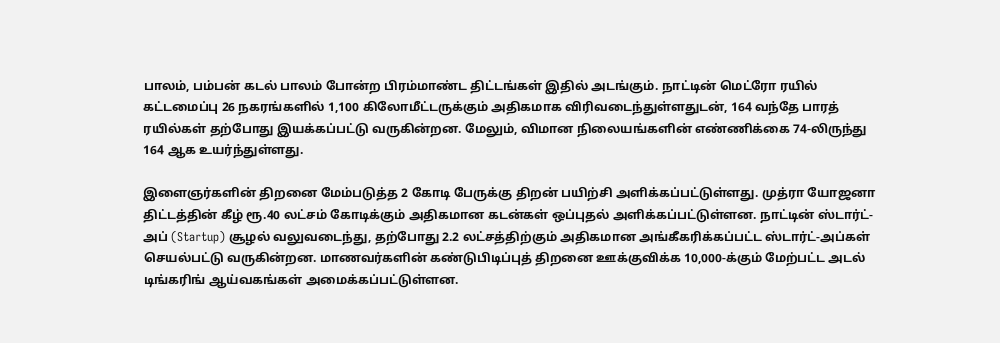பாலம், பம்பன் கடல் பாலம் போன்ற பிரம்மாண்ட திட்டங்கள் இதில் அடங்கும். நாட்டின் மெட்ரோ ரயில் கட்டமைப்பு 26 நகரங்களில் 1,100 கிலோமீட்டருக்கும் அதிகமாக விரிவடைந்துள்ளதுடன், 164 வந்தே பாரத் ரயில்கள் தற்போது இயக்கப்பட்டு வருகின்றன. மேலும், விமான நிலையங்களின் எண்ணிக்கை 74-லிருந்து 164 ஆக உயர்ந்துள்ளது.

இளைஞர்களின் திறனை மேம்படுத்த 2 கோடி பேருக்கு திறன் பயிற்சி அளிக்கப்பட்டுள்ளது. முத்ரா யோஜனா திட்டத்தின் கீழ் ரூ.40 லட்சம் கோடிக்கும் அதிகமான கடன்கள் ஒப்புதல் அளிக்கப்பட்டுள்ளன. நாட்டின் ஸ்டார்ட்-அப் (Startup) சூழல் வலுவடைந்து, தற்போது 2.2 லட்சத்திற்கும் அதிகமான அங்கீகரிக்கப்பட்ட ஸ்டார்ட்-அப்கள் செயல்பட்டு வருகின்றன. மாணவர்களின் கண்டுபிடிப்புத் திறனை ஊக்குவிக்க 10,000-க்கும் மேற்பட்ட அடல் டிங்கரிங் ஆய்வகங்கள் அமைக்கப்பட்டுள்ளன.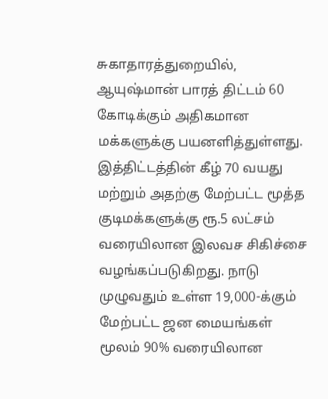சுகாதாரத்துறையில், ஆயுஷ்மான் பாரத் திட்டம் 60 கோடிக்கும் அதிகமான மக்களுக்கு பயனளித்துள்ளது. இத்திட்டத்தின் கீழ் 70 வயது மற்றும் அதற்கு மேற்பட்ட மூத்த குடிமக்களுக்கு ரூ.5 லட்சம் வரையிலான இலவச சிகிச்சை வழங்கப்படுகிறது. நாடு முழுவதும் உள்ள 19,000-க்கும் மேற்பட்ட ஜன மையங்கள் மூலம் 90% வரையிலான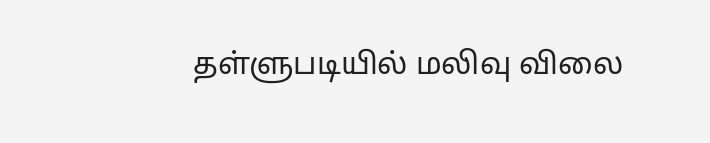தள்ளுபடியில் மலிவு விலை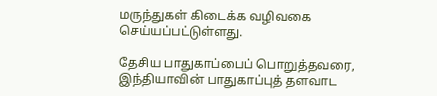மருந்துகள் கிடைக்க வழிவகை செய்யப்பட்டுள்ளது.

தேசிய பாதுகாப்பைப் பொறுத்தவரை, இந்தியாவின் பாதுகாப்புத் தளவாட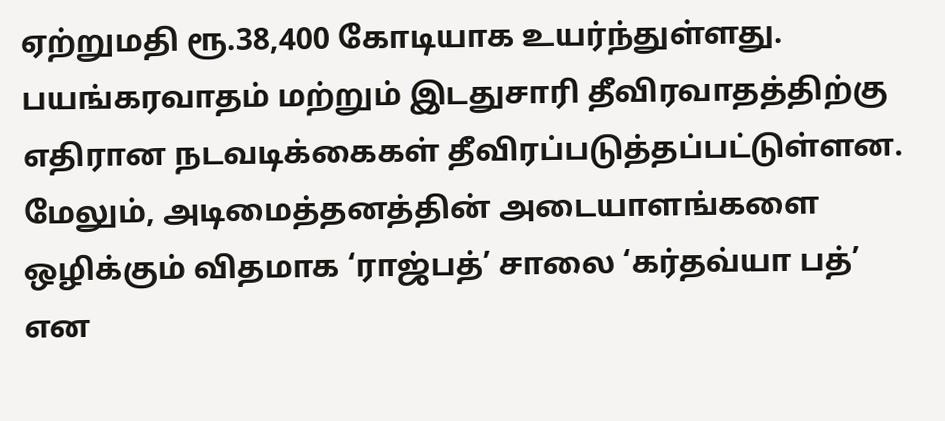ஏற்றுமதி ரூ.38,400 கோடியாக உயர்ந்துள்ளது. பயங்கரவாதம் மற்றும் இடதுசாரி தீவிரவாதத்திற்கு எதிரான நடவடிக்கைகள் தீவிரப்படுத்தப்பட்டுள்ளன. மேலும், அடிமைத்தனத்தின் அடையாளங்களை ஒழிக்கும் விதமாக ‘ராஜ்பத்’ சாலை ‘கர்தவ்யா பத்’ என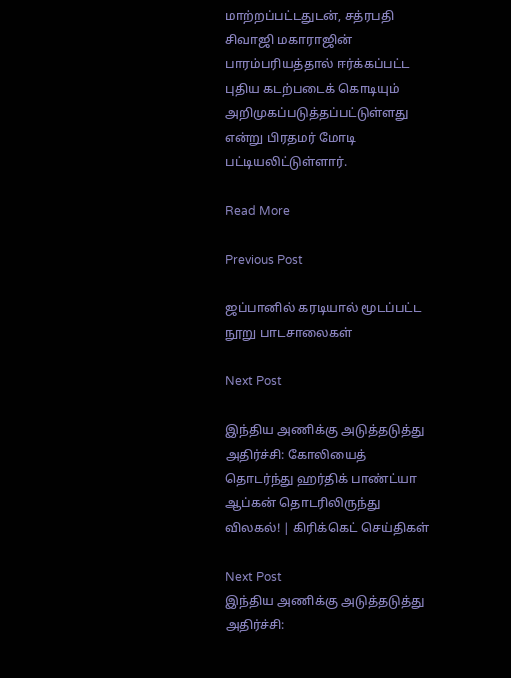மாற்றப்பட்டதுடன், சத்ரபதி சிவாஜி மகாராஜின் பாரம்பரியத்தால் ஈர்க்கப்பட்ட புதிய கடற்படைக் கொடியும் அறிமுகப்படுத்தப்பட்டுள்ளது என்று பிரதமர் மோடி பட்டியலிட்டுள்ளார்.

Read More

Previous Post

ஜப்பானில் கரடியால் மூடப்பட்ட நூறு பாடசாலைகள்

Next Post

இந்திய அணிக்கு அடுத்தடுத்து அதிர்ச்சி: கோலியைத் தொடர்ந்து ஹர்திக் பாண்ட்யா ஆப்கன் தொடரிலிருந்து விலகல்! | கிரிக்கெட் செய்திகள்

Next Post
இந்திய அணிக்கு அடுத்தடுத்து அதிர்ச்சி: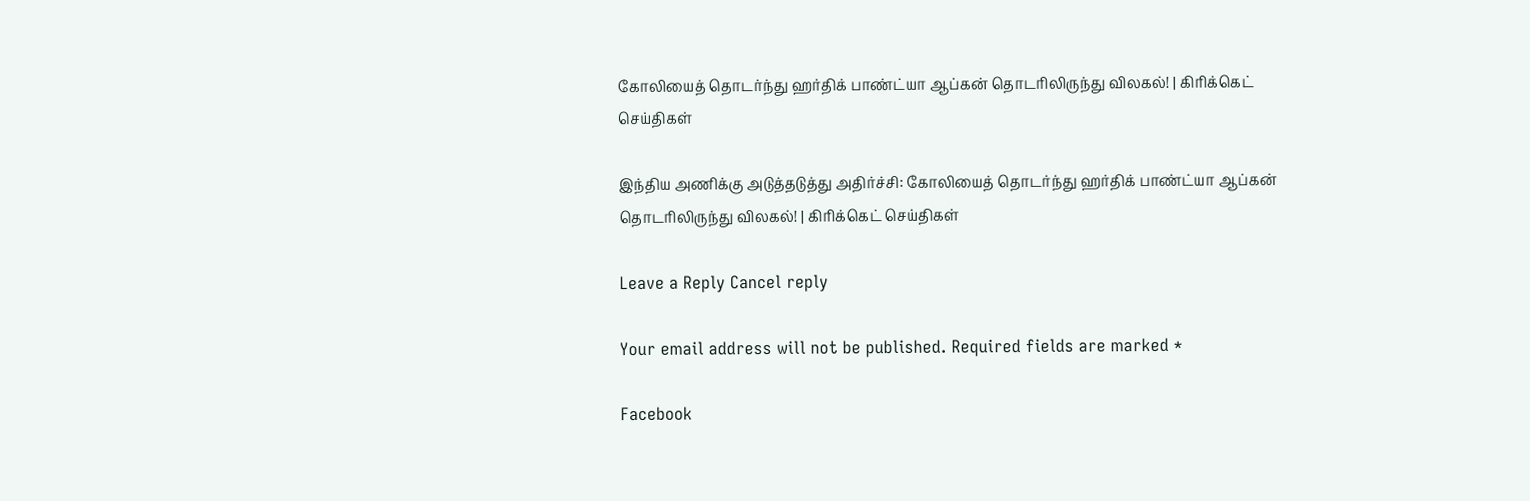கோலியைத் தொடர்ந்து ஹர்திக் பாண்ட்யா ஆப்கன் தொடரிலிருந்து விலகல்! | கிரிக்கெட் செய்திகள்

இந்திய அணிக்கு அடுத்தடுத்து அதிர்ச்சி: கோலியைத் தொடர்ந்து ஹர்திக் பாண்ட்யா ஆப்கன் தொடரிலிருந்து விலகல்! | கிரிக்கெட் செய்திகள்

Leave a Reply Cancel reply

Your email address will not be published. Required fields are marked *

Facebook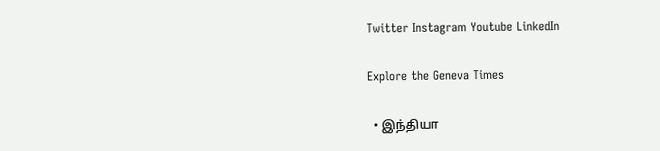Twitter Instagram Youtube LinkedIn

Explore the Geneva Times

  • இந்தியா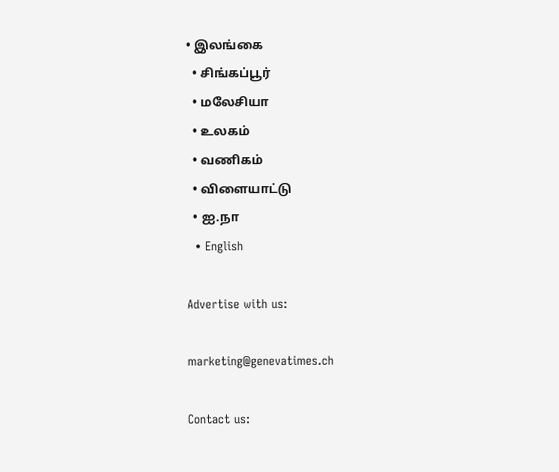• இலங்கை
  • சிங்கப்பூர்
  • மலேசியா
  • உலகம்
  • வணிகம்
  • விளையாட்டு
  • ஐ.நா
  • English

Advertise with us:

marketing@genevatimes.ch

Contact us: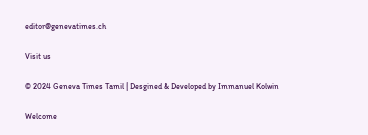editor@genevatimes.ch

Visit us

© 2024 Geneva Times Tamil | Desgined & Developed by Immanuel Kolwin

Welcome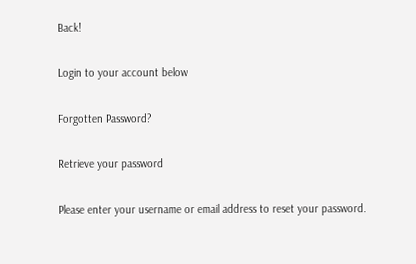Back!

Login to your account below

Forgotten Password?

Retrieve your password

Please enter your username or email address to reset your password.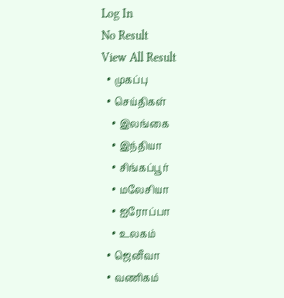Log In
No Result
View All Result
  • முகப்பு
  • செய்திகள்
    • இலங்கை
    • இந்தியா
    • சிங்கப்பூர்
    • மலேசியா
    • ஐரோப்பா
    • உலகம்
  • ஜெனீவா
  • வணிகம்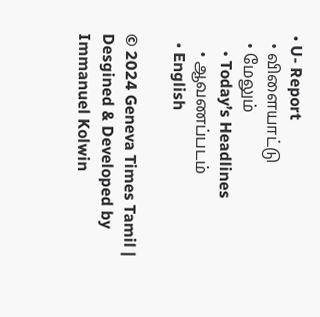• U- Report
  • விளையாட்டு
  • மேலும்
    • Today’s Headlines
    • ஆவணப்படம்
  • English

© 2024 Geneva Times Tamil | Desgined & Developed by Immanuel Kolwin